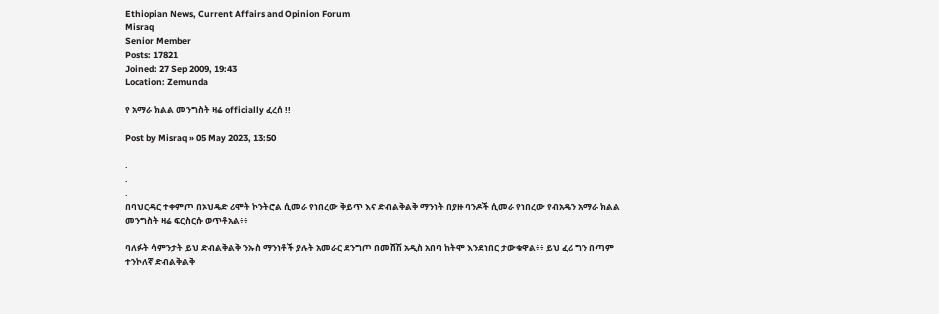Ethiopian News, Current Affairs and Opinion Forum
Misraq
Senior Member
Posts: 17821
Joined: 27 Sep 2009, 19:43
Location: Zemunda

የ አማራ ክልል መንግስት ዛሬ officially ፈረሰ !!

Post by Misraq » 05 May 2023, 13:50

.
.
.
በባህርዳር ተቀምጦ በኦህዴድ ሪሞት ኮንትሮል ሲመራ የነበረው ቅይጥ እና ድብልቅልቅ ማንነት በያዙ ባንዶች ሲመራ የነበረው የብአዴን አማራ ክልል መንግስት ዛሬ ፍርስርሱ ወጥቶአል፥፥

ባለፉት ሳምንታት ይህ ድብልቅልቅ ንኡስ ማንነቶች ያሉት አመራር ደንግጦ በመሸሽ አዲስ አበባ ከትሞ እንደነበር ታውቁዋል፥፥ ይህ ፈሪ ግን በጣም ተንኮለኛ ድብልቅልቅ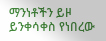ማንነቶችን ይዞ ይንቀሳቀስ የነበረው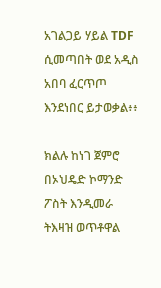አገልጋይ ሃይል TDF ሲመጣበት ወደ አዲስ አበባ ፈርጥጦ እንደነበር ይታወቃል፥፥

ክልሉ ከነገ ጀምሮ በኦህዴድ ኮማንድ ፖስት እንዲመራ ትእዛዝ ወጥቶዋል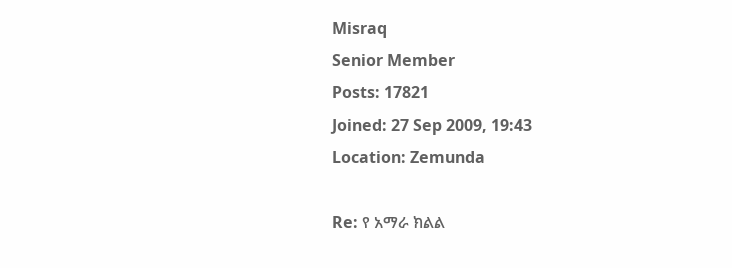Misraq
Senior Member
Posts: 17821
Joined: 27 Sep 2009, 19:43
Location: Zemunda

Re: የ አማራ ክልል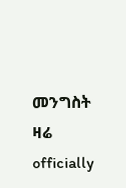መንግስት ዛሬ officially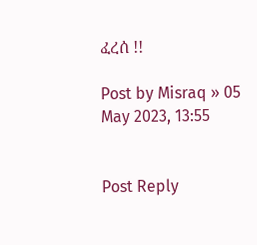ፈረሰ !!

Post by Misraq » 05 May 2023, 13:55


Post Reply